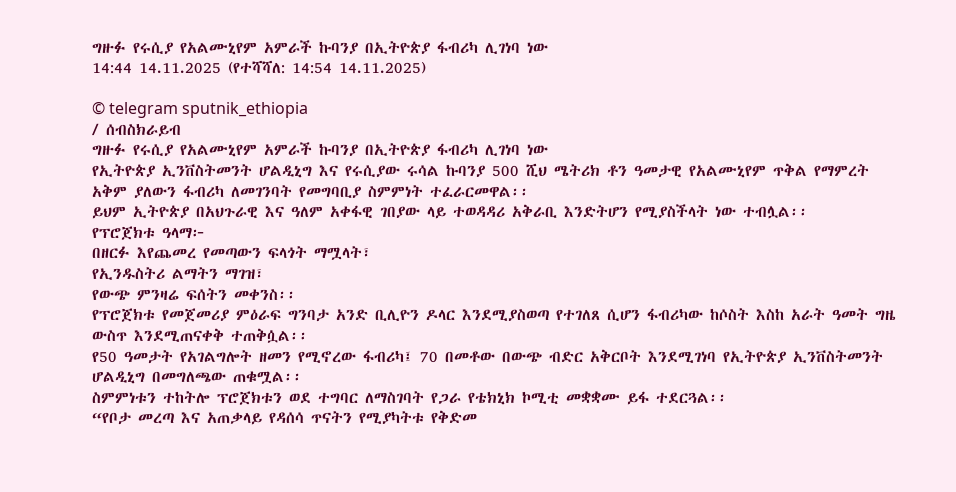ግዙፉ የሩሲያ የአልሙኒየም አምራች ኩባንያ በኢትዮጵያ ፋብሪካ ሊገነባ ነው
14:44 14.11.2025 (የተሻሻለ: 14:54 14.11.2025)

© telegram sputnik_ethiopia
/ ሰብስክራይብ
ግዙፉ የሩሲያ የአልሙኒየም አምራች ኩባንያ በኢትዮጵያ ፋብሪካ ሊገነባ ነው
የኢትዮጵያ ኢንቨስትመንት ሆልዲኒግ እና የሩሲያው ሩሳል ኩባንያ 500 ሺህ ሜትሪክ ቶን ዓመታዊ የአልሙኒየም ጥቅል የማምረት አቅም ያለውን ፋብሪካ ለመገንባት የመግባቢያ ስምምነት ተፈራርመዋል፡፡
ይህም ኢትዮጵያ በአህጉራዊ እና ዓለም አቀፋዊ ገበያው ላይ ተወዳዳሪ አቅራቢ እንድትሆን የሚያስችላት ነው ተብሏል፡፡
የፕሮጀክቱ ዓላማ፦
በዘርፉ እየጨመረ የመጣውን ፍላጎት ማሟላት፣
የኢንዱስትሪ ልማትን ማገዝ፣
የውጭ ምንዛሬ ፍሰትን መቀንስ፡፡
የፕሮጀክቱ የመጀመሪያ ምዕራፍ ግንባታ አንድ ቢሊዮን ዶላር እንደሚያስወጣ የተገለጸ ሲሆን ፋብሪካው ከሶስት እስከ አራት ዓመት ግዜ ውስጥ እንደሚጠናቀቅ ተጠቅሷል፡፡
የ50 ዓመታት የአገልግሎት ዘመን የሚኖረው ፋብሪካ፤ 70 በመቶው በውጭ ብድር አቅርቦት እንደሚገነባ የኢትዮጵያ ኢንቨስትመንት ሆልዲኒግ በመግለጫው ጠቁሟል፡፡
ስምምነቱን ተከትሎ ፕሮጀክቱን ወደ ተግባር ለማስገባት የጋራ የቴክኒክ ኮሚቲ መቋቋሙ ይፋ ተደርጓል፡፡
“የቦታ መረጣ እና አጠቃላይ የዳሰሳ ጥናትን የሚያካትቱ የቅድመ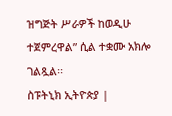ዝግጅት ሥራዎች ከወዲሁ ተጀምረዋል” ሲል ተቋሙ አክሎ ገልጿል፡፡
ስፑትኒክ ኢትዮጵያ |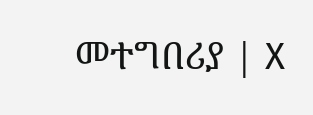መተግበሪያ | X